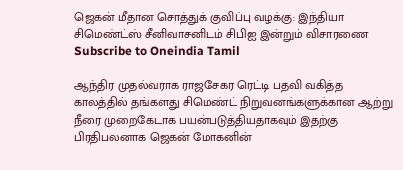ஜெகன் மீதான சொத்துக் குவிப்பு வழக்கு: இந்தியா சிமெண்ட்ஸ் சீனிவாசனிடம் சிபிஐ இன்றும் விசாரணை
Subscribe to Oneindia Tamil

ஆந்திர முதல்வராக ராஜசேகர ரெட்டி பதவி வகித்த காலத்தில் தங்களது சிமெண்ட் நிறுவனங்களுக்கான ஆற்று நீரை முறைகேடாக பயன்படுத்தியதாகவும் இதற்கு பிரதிபலனாக ஜெகன் மோகனின்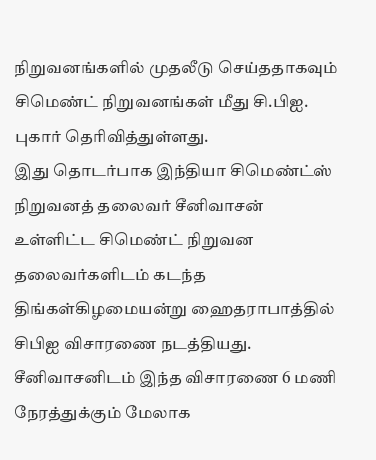நிறுவனங்களில் முதலீடு செய்ததாகவும் சிமெண்ட் நிறுவனங்கள் மீது சி.பிஐ. புகார் தெரிவித்துள்ளது.
இது தொடர்பாக இந்தியா சிமெண்ட்ஸ் நிறுவனத் தலைவர் சீனிவாசன் உள்ளிட்ட சிமெண்ட் நிறுவன தலைவர்களிடம் கடந்த திங்கள்கிழமையன்று ஹைதராபாத்தில் சிபிஐ விசாரணை நடத்தியது. சீனிவாசனிடம் இந்த விசாரணை 6 மணி நேரத்துக்கும் மேலாக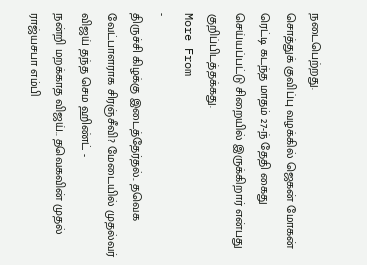நடைபெற்றது.
சொத்துக் குவிப்பு வழக்கில் ஜெகன் மோகன் ரெட்டி கடந்த மாதம் 27-ந் தேதி கைது செய்யப்பட்டு சிறையில் இருக்கிறார் என்பது குறிப்பிடத்தக்கது.
More From
-
திருச்சி கிழக்கு இடைத்தேர்தல்.. தவெக வேட்பாளராக சிரஞ்சீவி? மேடையில் முதல்வர் விஜய் தந்த செம ஹிண்ட் -
நன்றி மறக்காத விஜய்.. தவெகவின் முதல் ராஜ்யசபா எம்பி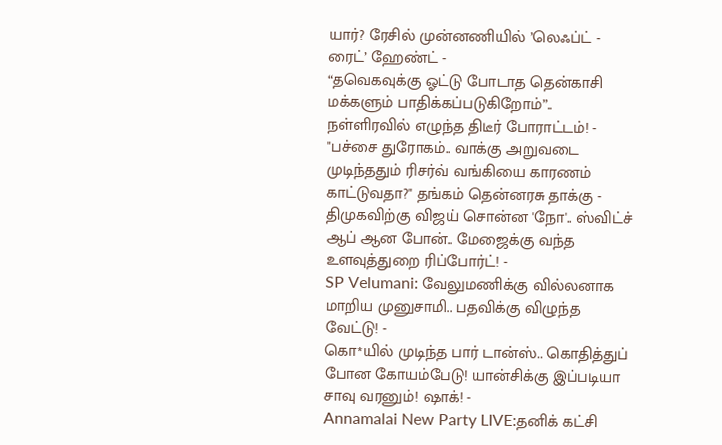யார்? ரேசில் முன்னணியில் ’லெஃப்ட் - ரைட்’ ஹேண்ட் -
“தவெகவுக்கு ஓட்டு போடாத தென்காசி மக்களும் பாதிக்கப்படுகிறோம்”.. நள்ளிரவில் எழுந்த திடீர் போராட்டம்! -
"பச்சை துரோகம்.. வாக்கு அறுவடை முடிந்ததும் ரிசர்வ் வங்கியை காரணம் காட்டுவதா?" தங்கம் தென்னரசு தாக்கு -
திமுகவிற்கு விஜய் சொன்ன 'நோ'.. ஸ்விட்ச் ஆப் ஆன போன்.. மேஜைக்கு வந்த உளவுத்துறை ரிப்போர்ட்! -
SP Velumani: வேலுமணிக்கு வில்லனாக மாறிய முனுசாமி.. பதவிக்கு விழுந்த வேட்டு! -
கொ*யில் முடிந்த பார் டான்ஸ்.. கொதித்துப் போன கோயம்பேடு! யான்சிக்கு இப்படியா சாவு வரனும்! ஷாக்! -
Annamalai New Party LIVE:தனிக் கட்சி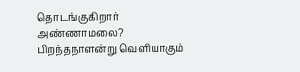தொடங்குகிறார் அண்ணாமலை? பிறந்தநாளன்று வெளியாகும்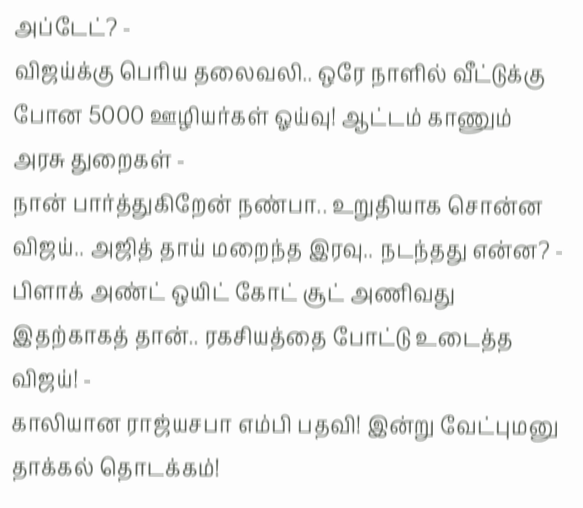அப்டேட்? -
விஜய்க்கு பெரிய தலைவலி.. ஒரே நாளில் வீட்டுக்கு போன 5000 ஊழியர்கள் ஓய்வு! ஆட்டம் காணும் அரசு துறைகள் -
நான் பார்த்துகிறேன் நண்பா.. உறுதியாக சொன்ன விஜய்.. அஜித் தாய் மறைந்த இரவு.. நடந்தது என்ன? -
பிளாக் அண்ட் ஒயிட் கோட் சூட் அணிவது இதற்காகத் தான்.. ரகசியத்தை போட்டு உடைத்த விஜய்! -
காலியான ராஜ்யசபா எம்பி பதவி! இன்று வேட்புமனு தாக்கல் தொடக்கம்!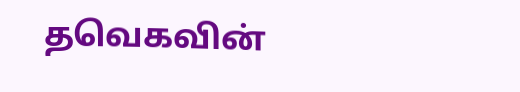தவெகவின்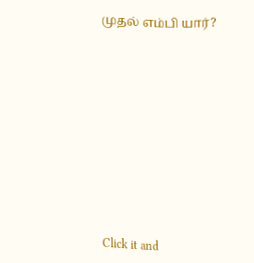முதல் எம்பி யார்?












Click it and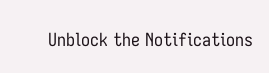Unblock the Notifications